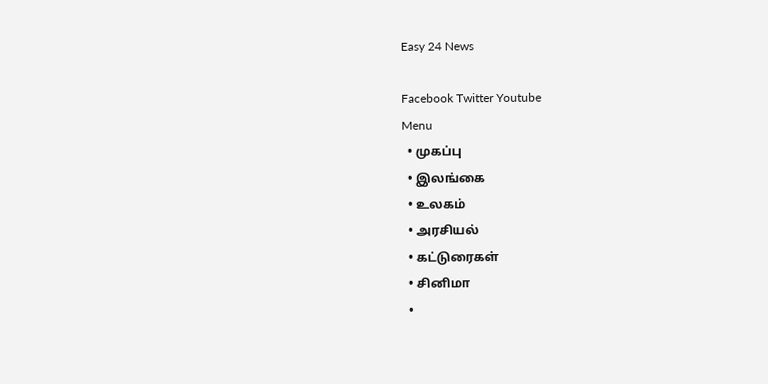Easy 24 News

Facebook Twitter Youtube
Menu
  • முகப்பு
  • இலங்கை
  • உலகம்
  • அரசியல்
  • கட்டுரைகள்
  • சினிமா
  •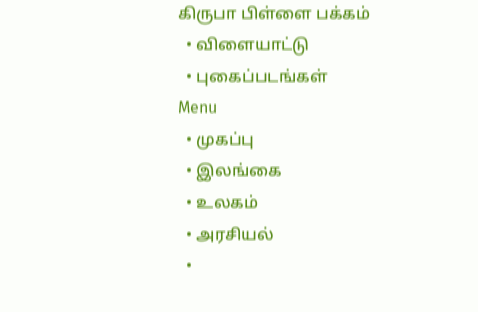கிருபா பிள்ளை பக்கம்
  • விளையாட்டு
  • புகைப்படங்கள்
Menu
  • முகப்பு
  • இலங்கை
  • உலகம்
  • அரசியல்
  •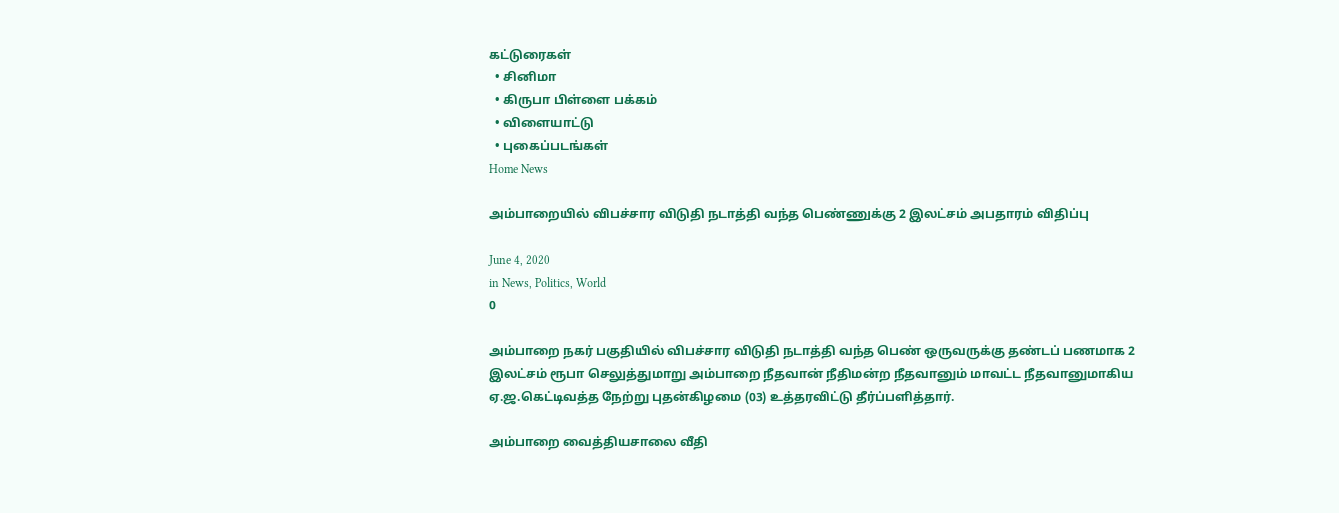கட்டுரைகள்
  • சினிமா
  • கிருபா பிள்ளை பக்கம்
  • விளையாட்டு
  • புகைப்படங்கள்
Home News

அம்பாறையில் விபச்சார விடுதி நடாத்தி வந்த பெண்ணுக்கு 2 இலட்சம் அபதாரம் விதிப்பு

June 4, 2020
in News, Politics, World
0

அம்பாறை நகர் பகுதியில் விபச்சார விடுதி நடாத்தி வந்த பெண் ஒருவருக்கு தண்டப் பணமாக 2 இலட்சம் ரூபா செலுத்துமாறு அம்பாறை நீதவான் நீதிமன்ற நீதவானும் மாவட்ட நீதவானுமாகிய ஏ.ஜ.கெட்டிவத்த நேற்று புதன்கிழமை (03) உத்தரவிட்டு தீர்ப்பளித்தார்.

அம்பாறை வைத்தியசாலை வீதி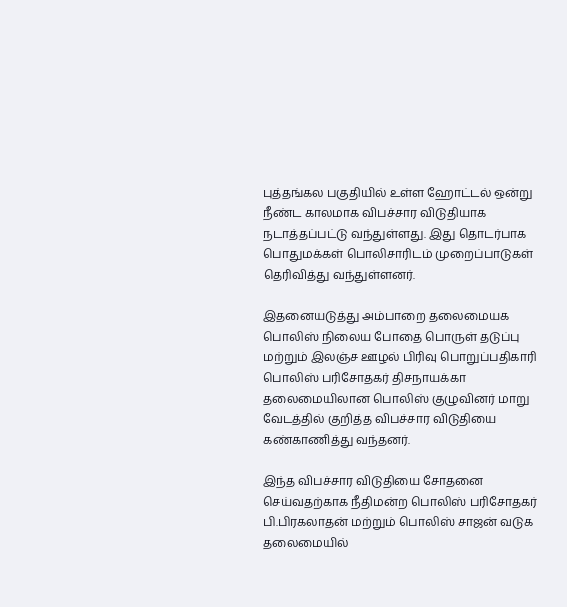புத்தங்கல பகுதியில் உள்ள ஹோட்டல் ஒன்று நீண்ட காலமாக விபச்சார விடுதியாக நடாத்தப்பட்டு வந்துள்ளது. இது தொடர்பாக பொதுமக்கள் பொலிசாரிடம் முறைப்பாடுகள் தெரிவித்து வந்துள்ளனர்.

இதனையடுத்து அம்பாறை தலைமையக பொலிஸ் நிலைய போதை பொருள் தடுப்பு மற்றும் இலஞ்ச ஊழல் பிரிவு பொறுப்பதிகாரி பொலிஸ் பரிசோதகர் திசநாயக்கா தலைமையிலான பொலிஸ் குழுவினர் மாறு வேடத்தில் குறித்த விபச்சார விடுதியை கண்காணித்து வந்தனர்.

இந்த விபச்சார விடுதியை சோதனை செய்வதற்காக நீதிமன்ற பொலிஸ் பரிசோதகர் பி.பிரகலாதன் மற்றும் பொலிஸ் சாஜன் வடுக தலைமையில்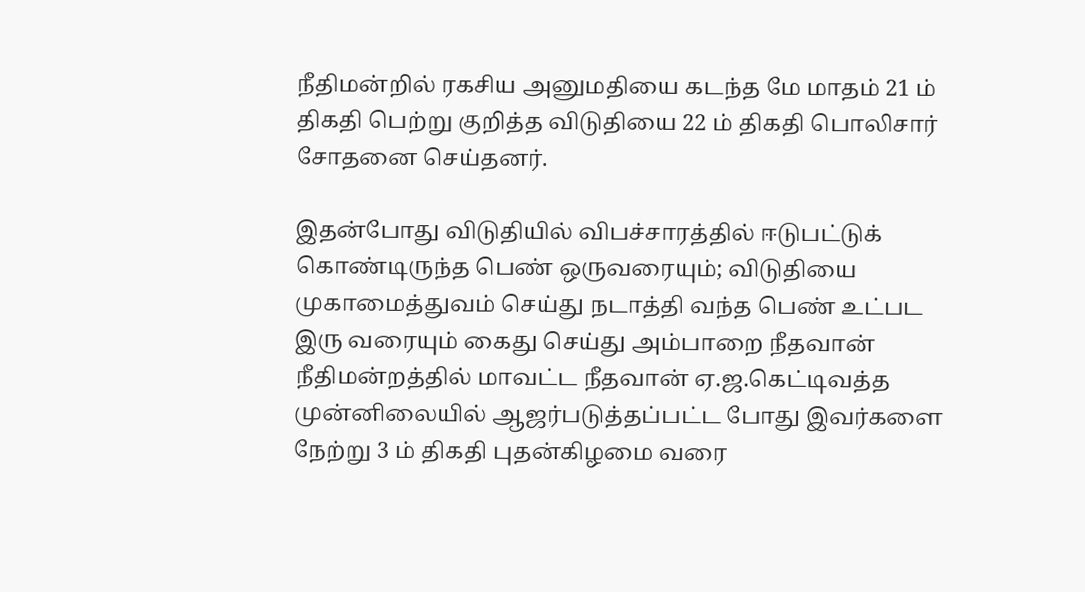நீதிமன்றில் ரகசிய அனுமதியை கடந்த மே மாதம் 21 ம் திகதி பெற்று குறித்த விடுதியை 22 ம் திகதி பொலிசார் சோதனை செய்தனர்.

இதன்போது விடுதியில் விபச்சாரத்தில் ஈடுபட்டுக் கொண்டிருந்த பெண் ஒருவரையும்; விடுதியை முகாமைத்துவம் செய்து நடாத்தி வந்த பெண் உட்பட இரு வரையும் கைது செய்து அம்பாறை நீதவான் நீதிமன்றத்தில் மாவட்ட நீதவான் ஏ.ஜ.கெட்டிவத்த முன்னிலையில் ஆஜர்படுத்தப்பட்ட போது இவர்களை நேற்று 3 ம் திகதி புதன்கிழமை வரை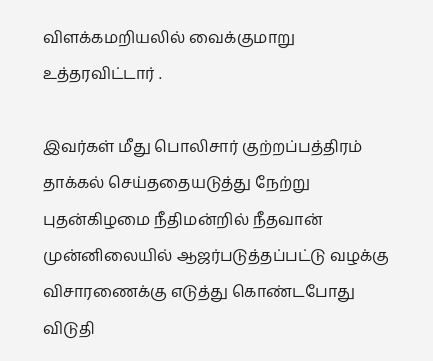விளக்கமறியலில் வைக்குமாறு உத்தரவிட்டார் .

இவர்கள் மீது பொலிசார் குற்றப்பத்திரம் தாக்கல் செய்ததையடுத்து நேற்று புதன்கிழமை நீதிமன்றில் நீதவான் முன்னிலையில் ஆஜர்படுத்தப்பட்டு வழக்கு விசாரணைக்கு எடுத்து கொண்டபோது விடுதி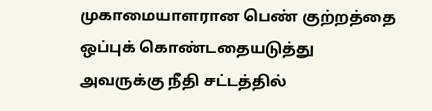முகாமையாளரான பெண் குற்றத்தை ஒப்புக் கொண்டதையடுத்து அவருக்கு நீதி சட்டத்தில்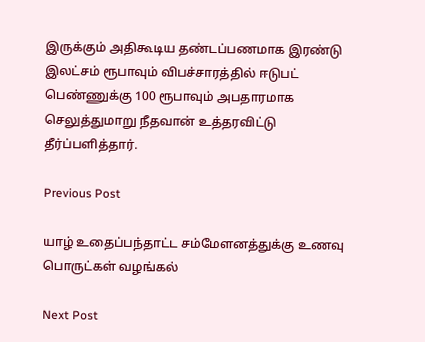இருக்கும் அதிகூடிய தண்டப்பணமாக இரண்டு இலட்சம் ரூபாவும் விபச்சாரத்தில் ஈடுபட் பெண்ணுக்கு 100 ரூபாவும் அபதாரமாக செலுத்துமாறு நீதவான் உத்தரவிட்டு தீர்ப்பளித்தார்.

Previous Post

யாழ் உதைப்பந்தாட்ட சம்மேளனத்துக்கு உணவு பொருட்கள் வழங்கல்

Next Post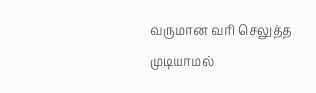வருமான வரி செலுத்த முடியாமல்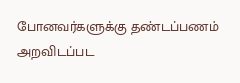போனவர்களுக்கு தண்டப்பணம் அறவிடப்பட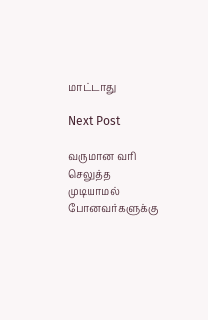மாட்டாது

Next Post

வருமான வரி செலுத்த முடியாமல் போனவர்களுக்கு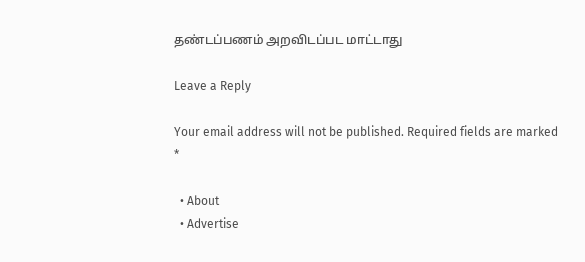தண்டப்பணம் அறவிடப்பட மாட்டாது

Leave a Reply

Your email address will not be published. Required fields are marked *

  • About
  • Advertise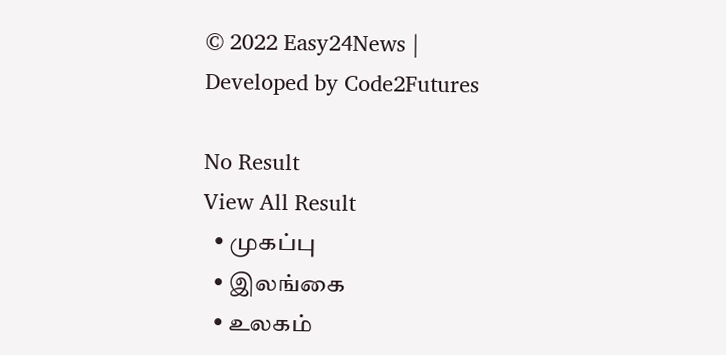© 2022 Easy24News | Developed by Code2Futures

No Result
View All Result
  • முகப்பு
  • இலங்கை
  • உலகம்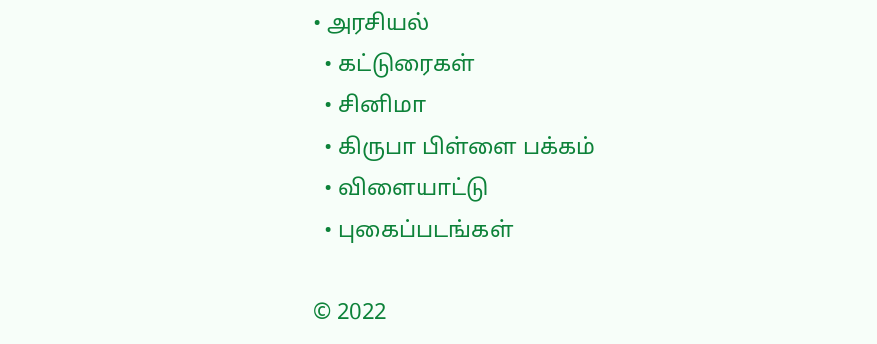• அரசியல்
  • கட்டுரைகள்
  • சினிமா
  • கிருபா பிள்ளை பக்கம்
  • விளையாட்டு
  • புகைப்படங்கள்

© 2022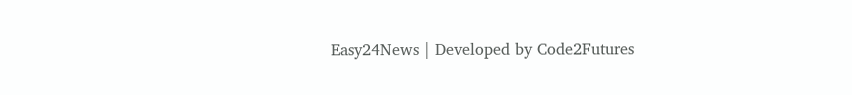Easy24News | Developed by Code2Futures